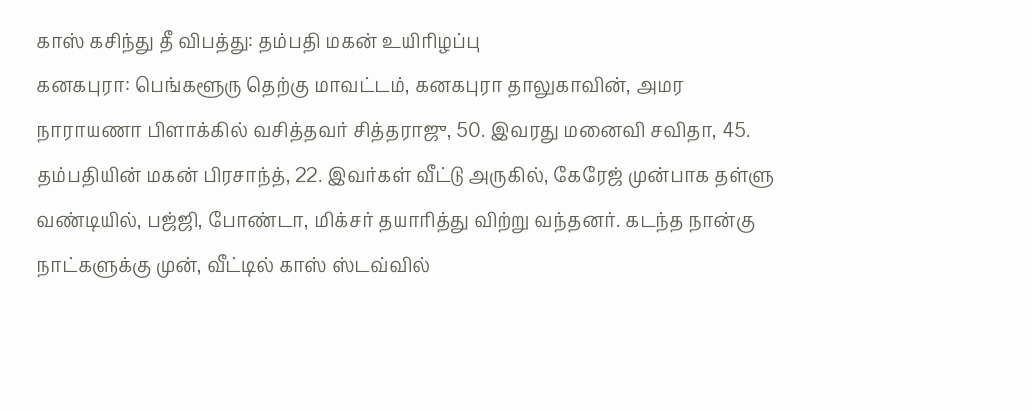காஸ் கசிந்து தீ விபத்து: தம்பதி மகன் உயிரிழப்பு
கனகபுரா: பெங்களூரு தெற்கு மாவட்டம், கனகபுரா தாலுகாவின், அமர நாராயணா பிளாக்கில் வசித்தவர் சித்தராஜு, 50. இவரது மனைவி சவிதா, 45. தம்பதியின் மகன் பிரசாந்த், 22. இவர்கள் வீட்டு அருகில், கேரேஜ் முன்பாக தள்ளு வண்டியில், பஜ்ஜி, போண்டா, மிக்சர் தயாரித்து விற்று வந்தனர். கடந்த நான்கு நாட்களுக்கு முன், வீட்டில் காஸ் ஸ்டவ்வில்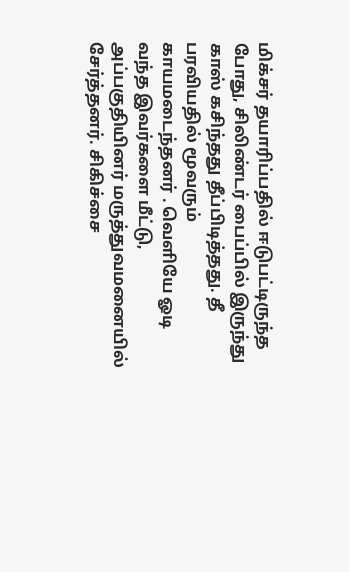மிக்சர் தயாரிப்பதில் ஈடுபட்டிருந்த போது, சிலிண்டர் பைப்பில் இருந்து காஸ் கசிந்தது தீப்பிடித்தது. தீ பரவியதில் மூவரும் காயமடைந்தனர் . வெளியே ஓடி வந்த இவர்களை மீட்டு, அப்பகுதியினர் மருத்துவமனையில் சேர்த்தனர். சிகிச்சை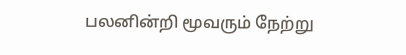பலனின்றி மூவரும் நேற்று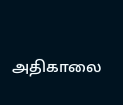அதிகாலை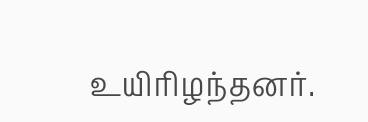உயிரிழந்தனர்.